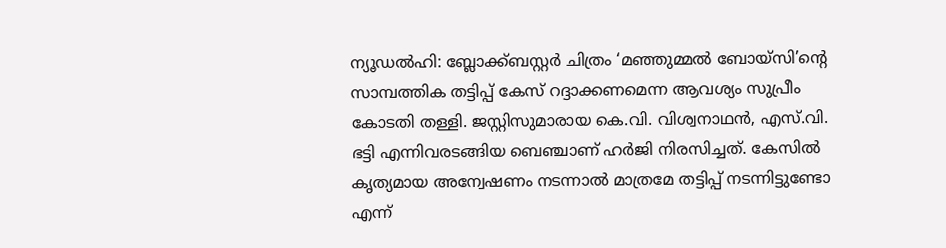ന്യൂഡൽഹി: ബ്ലോക്ക്ബസ്റ്റർ ചിത്രം ‘മഞ്ഞുമ്മൽ ബോയ്‌സി’ന്റെ സാമ്പത്തിക തട്ടിപ്പ് കേസ് റദ്ദാക്കണമെന്ന ആവശ്യം സുപ്രീം കോടതി തള്ളി. ജസ്റ്റിസുമാരായ കെ.വി. വിശ്വനാഥൻ, എസ്.വി. ഭട്ടി എന്നിവരടങ്ങിയ ബെഞ്ചാണ് ഹർജി നിരസിച്ചത്. കേസിൽ കൃത്യമായ അന്വേഷണം നടന്നാൽ മാത്രമേ തട്ടിപ്പ് നടന്നിട്ടുണ്ടോ എന്ന്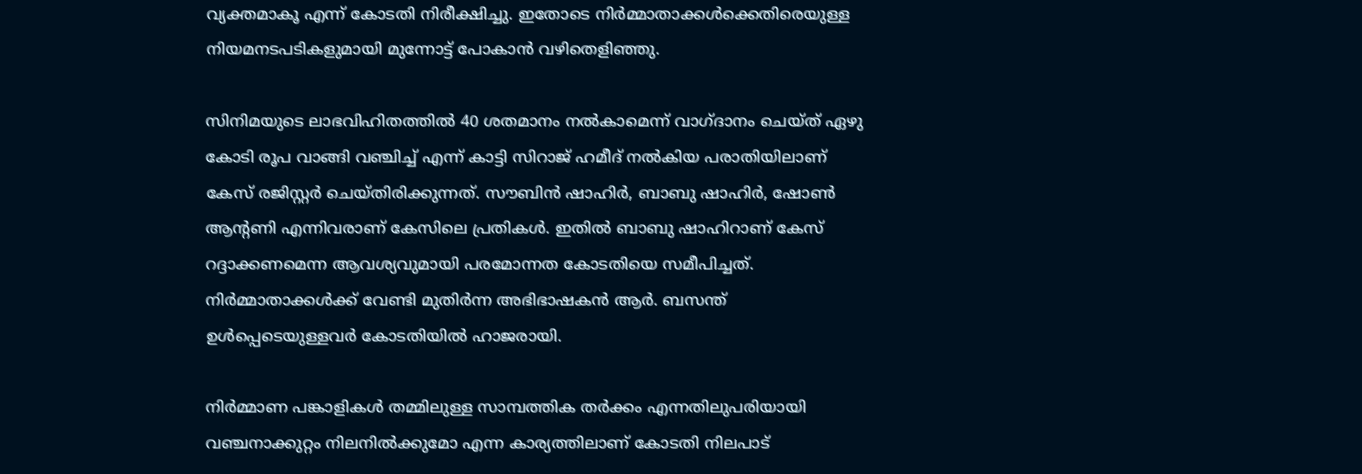വ്യക്തമാകൂ എന്ന് കോടതി നിരീക്ഷിച്ചു. ഇതോടെ നിർമ്മാതാക്കൾക്കെതിരെയുള്ള നിയമനടപടികളുമായി മുന്നോട്ട് പോകാൻ വഴിതെളിഞ്ഞു.

സിനിമയുടെ ലാഭവിഹിതത്തിൽ 40 ശതമാനം നൽകാമെന്ന് വാഗ്ദാനം ചെയ്ത് ഏഴു കോടി രൂപ വാങ്ങി വഞ്ചിച്ച് എന്ന് കാട്ടി സിറാജ് ഹമീദ് നൽകിയ പരാതിയിലാണ് കേസ് രജിസ്റ്റർ ചെയ്തിരിക്കുന്നത്. സൗബിൻ ഷാഹിർ, ബാബു ഷാഹിർ, ഷോൺ ആന്റണി എന്നിവരാണ് കേസിലെ പ്രതികൾ. ഇതിൽ ബാബു ഷാഹിറാണ് കേസ് റദ്ദാക്കണമെന്ന ആവശ്യവുമായി പരമോന്നത കോടതിയെ സമീപിച്ചത്. നിർമ്മാതാക്കൾക്ക് വേണ്ടി മുതിർന്ന അഭിഭാഷകൻ ആർ. ബസന്ത് ഉൾപ്പെടെയുള്ളവർ കോടതിയിൽ ഹാജരായി.

നിർമ്മാണ പങ്കാളികൾ തമ്മിലുള്ള സാമ്പത്തിക തർക്കം എന്നതിലുപരിയായി വഞ്ചനാക്കുറ്റം നിലനിൽക്കുമോ എന്ന കാര്യത്തിലാണ് കോടതി നിലപാട്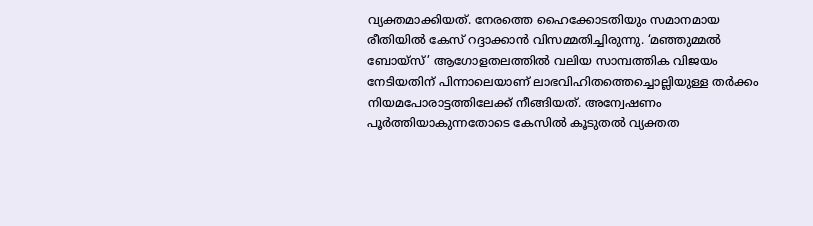വ്യക്തമാക്കിയത്. നേരത്തെ ഹൈക്കോടതിയും സമാനമായ രീതിയിൽ കേസ് റദ്ദാക്കാൻ വിസമ്മതിച്ചിരുന്നു. ‘മഞ്ഞുമ്മൽ ബോയ്‌സ്’ ആഗോളതലത്തിൽ വലിയ സാമ്പത്തിക വിജയം നേടിയതിന് പിന്നാലെയാണ് ലാഭവിഹിതത്തെച്ചൊല്ലിയുള്ള തർക്കം നിയമപോരാട്ടത്തിലേക്ക് നീങ്ങിയത്. അന്വേഷണം പൂർത്തിയാകുന്നതോടെ കേസിൽ കൂടുതൽ വ്യക്തത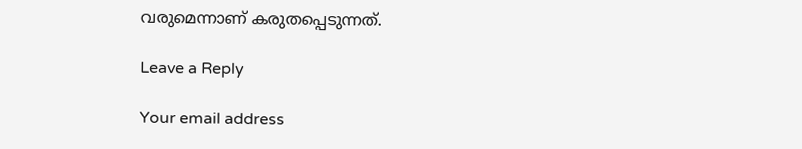വരുമെന്നാണ് കരുതപ്പെടുന്നത്.

Leave a Reply

Your email address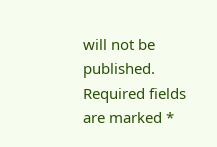will not be published. Required fields are marked *